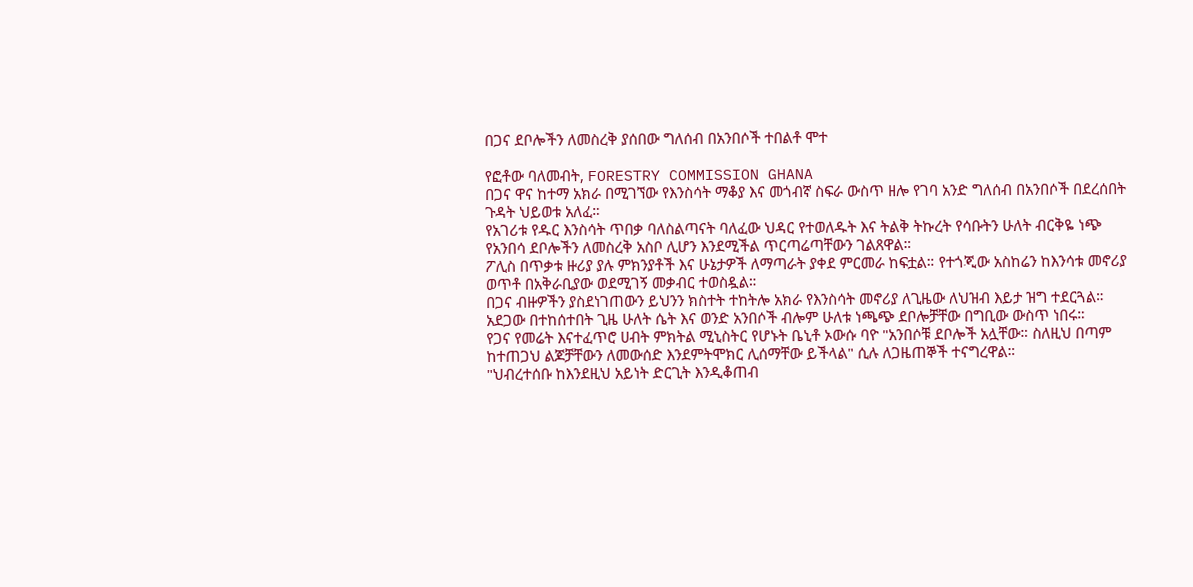በጋና ደቦሎችን ለመስረቅ ያሰበው ግለሰብ በአንበሶች ተበልቶ ሞተ

የፎቶው ባለመብት, FORESTRY COMMISSION GHANA
በጋና ዋና ከተማ አክራ በሚገኘው የእንስሳት ማቆያ እና መጎብኛ ስፍራ ውስጥ ዘሎ የገባ አንድ ግለሰብ በአንበሶች በደረሰበት ጉዳት ህይወቱ አለፈ።
የአገሪቱ የዱር እንስሳት ጥበቃ ባለስልጣናት ባለፈው ህዳር የተወለዱት እና ትልቅ ትኩረት የሳቡትን ሁለት ብርቅዬ ነጭ የአንበሳ ደቦሎችን ለመስረቅ አስቦ ሊሆን እንደሚችል ጥርጣሬጣቸውን ገልጸዋል።
ፖሊስ በጥቃቱ ዙሪያ ያሉ ምክንያቶች እና ሁኔታዎች ለማጣራት ያቀደ ምርመራ ከፍቷል። የተጎጂው አስከሬን ከእንሳቱ መኖሪያ ወጥቶ በአቅራቢያው ወደሚገኝ መቃብር ተወስዷል።
በጋና ብዙዎችን ያስደነገጠውን ይህንን ክስተት ተከትሎ አክራ የእንስሳት መኖሪያ ለጊዜው ለህዝብ እይታ ዝግ ተደርጓል።
አደጋው በተከሰተበት ጊዜ ሁለት ሴት እና ወንድ አንበሶች ብሎም ሁለቱ ነጫጭ ደቦሎቻቸው በግቢው ውስጥ ነበሩ።
የጋና የመሬት እናተፈጥሮ ሀብት ምክትል ሚኒስትር የሆኑት ቤኒቶ ኦውሱ ባዮ "አንበሶቹ ደቦሎች አሏቸው። ስለዚህ በጣም ከተጠጋህ ልጆቻቸውን ለመውሰድ እንደምትሞክር ሊሰማቸው ይችላል" ሲሉ ለጋዜጠኞች ተናግረዋል።
"ህብረተሰቡ ከእንደዚህ አይነት ድርጊት እንዲቆጠብ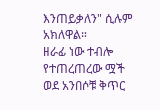እንጠይቃለን" ሲሉም አክለዋል።
ዘራፊ ነው ተብሎ የተጠረጠረው ሟች ወደ አንበሶቹ ቅጥር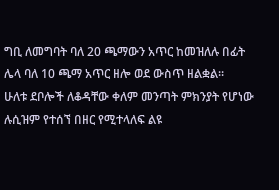ግቢ ለመግባት ባለ 20 ጫማውን አጥር ከመዝለሉ በፊት ሌላ ባለ 10 ጫማ አጥር ዘሎ ወደ ውስጥ ዘልቋል።
ሁለቱ ደቦሎች ለቆዳቸው ቀለም መንጣት ምክንያት የሆነው ሉሲዝም የተሰኘ በዘር የሚተላለፍ ልዩ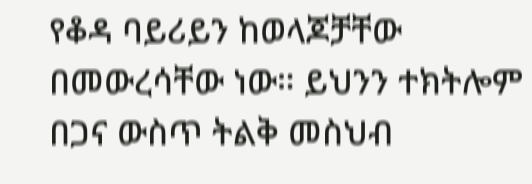የቆዳ ባይሪይን ከወላጆቻቸው በመውረሳቸው ነው። ይህንን ተክትሎም በጋና ውስጥ ትልቅ መስህብ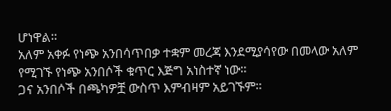ሆነዋል።
አለም አቀፉ የነጭ አንበሳጥበቃ ተቋም መረጃ እንደሚያሳየው በመላው አለም የሚገኙ የነጭ አንበሶች ቁጥር እጅግ አነስተኛ ነው።
ጋና አንበሶች በጫካዎቿ ውስጥ እምብዛም አይገኙም።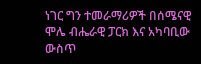ነገር ግን ተመራማሪዎች በሰሜናዊ ሞሌ ብሔራዊ ፓርክ እና አካባቢው ውስጥ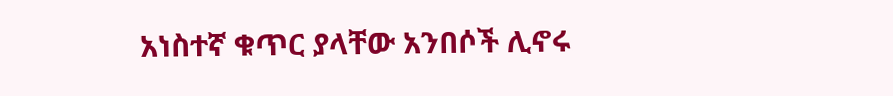አነስተኛ ቁጥር ያላቸው አንበሶች ሊኖሩ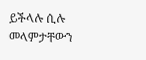ይችላሉ ሲሉ መላምታቸውን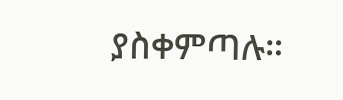ያስቀምጣሉ።